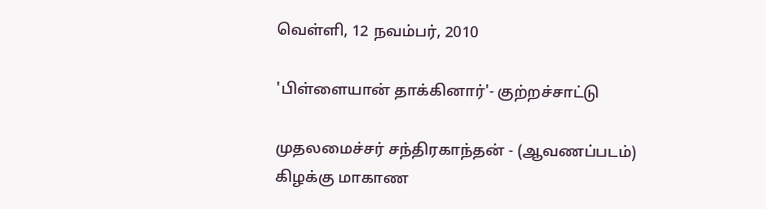வெள்ளி, 12 நவம்பர், 2010

'பிள்ளையான் தாக்கினார்'- குற்றச்சாட்டு

முதலமைச்சர் சந்திரகாந்தன் - (ஆவணப்படம்)
கிழக்கு மாகாண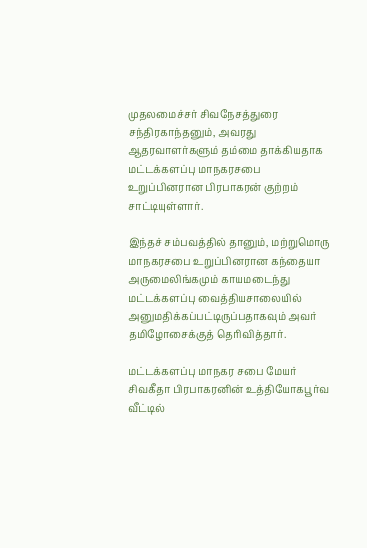முதலமைச்சர் சிவநேசத்துரை சந்திரகாந்தனும், அவரது ஆதரவாளர்களும் தம்மை தாக்கியதாக மட்டக்களப்பு மாநகரசபை உறுப்பினரான பிரபாகரன் குற்றம் சாட்டியுள்ளார்.

இந்தச் சம்பவத்தில் தானும், மற்றுமொரு மாநகரசபை உறுப்பினரான கந்தையா அருமைலிங்கமும் காயமடைந்து மட்டக்களப்பு வைத்தியசாலையில் அனுமதிக்கப்பட்டிருப்பதாகவும் அவர் தமிழோசைக்குத் தெரிவித்தார்.

மட்டக்களப்பு மாநகர சபை மேயர் சிவகீதா பிரபாகரனின் உத்தியோகபூர்வ வீட்டில்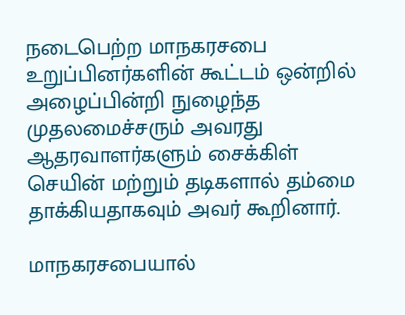நடைபெற்ற மாநகரசபை உறுப்பினர்களின் கூட்டம் ஒன்றில் அழைப்பின்றி நுழைந்த முதலமைச்சரும் அவரது ஆதரவாளர்களும் சைக்கிள் செயின் மற்றும் தடிகளால் தம்மை தாக்கியதாகவும் அவர் கூறினார்.

மாநகரசபையால்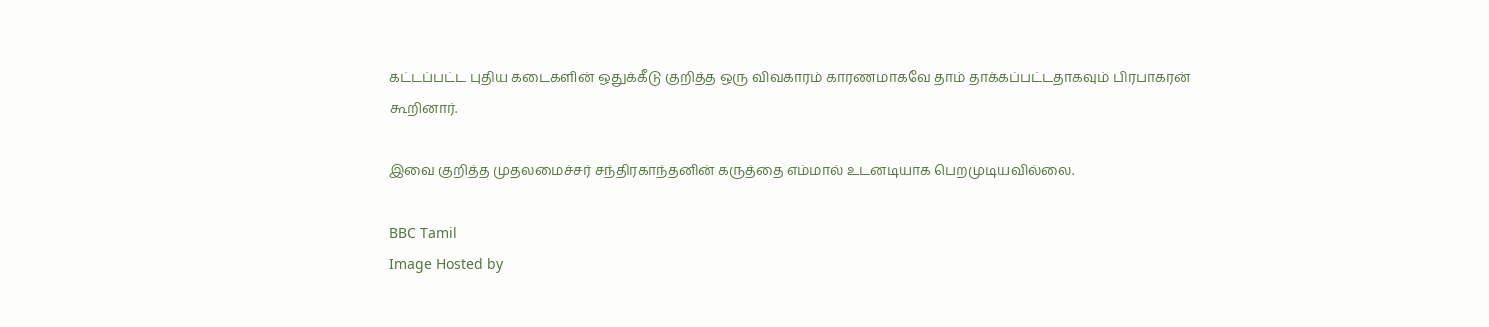கட்டப்பட்ட புதிய கடைகளின் ஒதுக்கீடு குறித்த ஒரு விவகாரம் காரணமாகவே தாம் தாக்கப்பட்டதாகவும் பிரபாகரன் கூறினார்.

இவை குறித்த முதலமைச்சர் சந்திரகாந்தனின் கருத்தை எம்மால் உடனடியாக பெறமுடியவில்லை.

BBC Tamil
Image Hosted by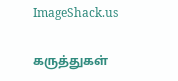ImageShack.us

கருத்துகள்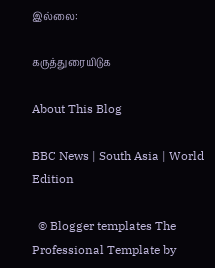இல்லை:

கருத்துரையிடுக

About This Blog

BBC News | South Asia | World Edition

  © Blogger templates The Professional Template by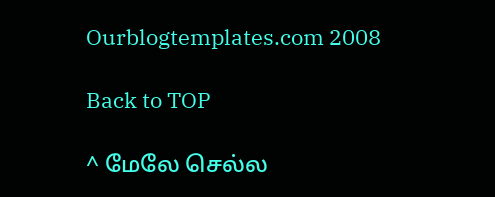Ourblogtemplates.com 2008

Back to TOP

^ மேலே செல்ல